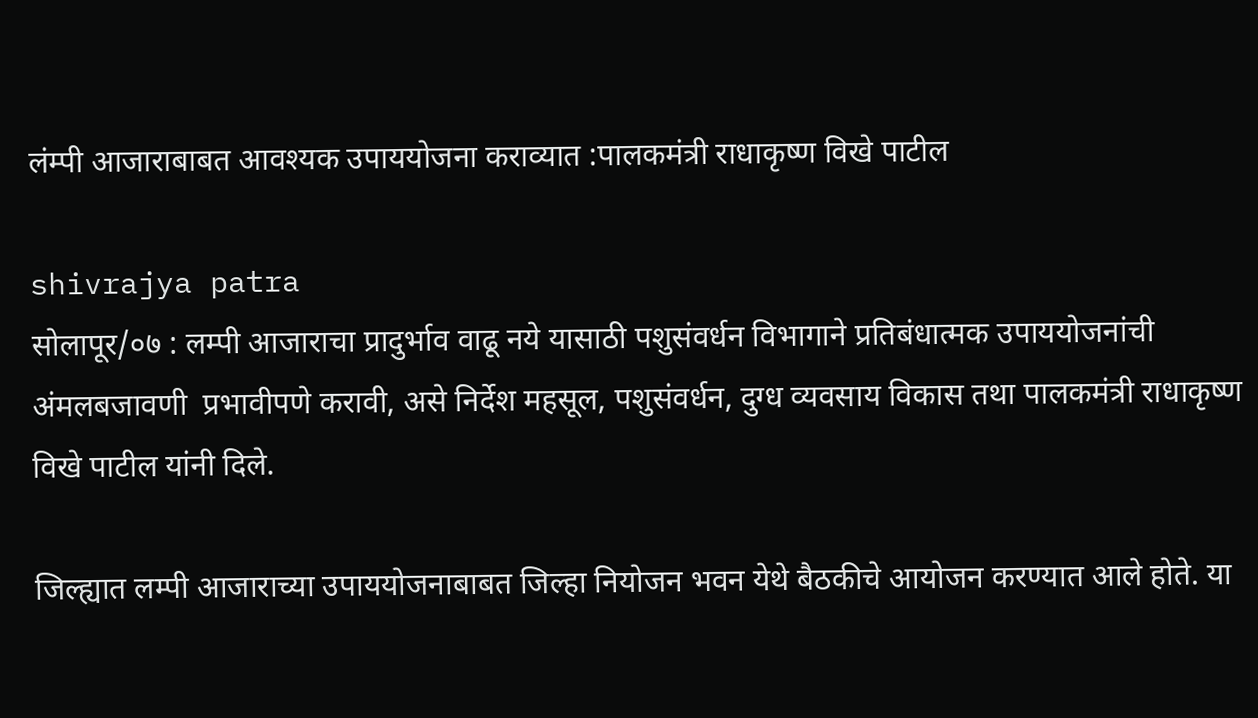लंम्पी आजाराबाबत आवश्यक उपाययोजना कराव्यात :पालकमंत्री राधाकृष्ण विखे पाटील

shivrajya patra
सोलापूर/०७ : लम्पी आजाराचा प्रादुर्भाव वाढू नये यासाठी पशुसंवर्धन विभागाने प्रतिबंधात्मक उपाययोजनांची अंमलबजावणी  प्रभावीपणे करावी, असे निर्देश महसूल, पशुसंवर्धन, दुग्ध व्यवसाय विकास तथा पालकमंत्री राधाकृष्ण विखे पाटील यांनी दिले.

जिल्ह्यात लम्पी आजाराच्या उपाययोजनाबाबत जिल्हा नियोजन भवन येथे बैठकीचे आयोजन करण्यात आले होते. या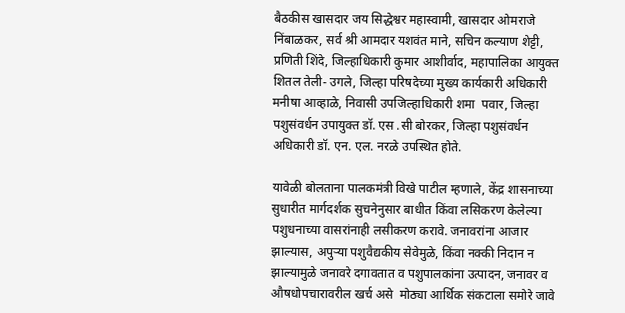बैठकीस खासदार जय सिद्धेश्वर महास्वामी, खासदार ओमराजे निंबाळकर, सर्व श्री आमदार यशवंत माने, सचिन कल्याण शेट्टी, प्रणिती शिंदे, जिल्हाधिकारी कुमार आशीर्वाद, महापालिका आयुक्त शितल तेली- उगले, जिल्हा परिषदेच्या मुख्य कार्यकारी अधिकारी मनीषा आव्हाळे, निवासी उपजिल्हाधिकारी शमा  पवार, जिल्हा पशुसंवर्धन उपायुक्त डॉ. एस .सी बोरकर, जिल्हा पशुसंवर्धन अधिकारी डॉ. एन. एल. नरळे उपस्थित होते.

यावेळी बोलताना पालकमंत्री विखे पाटील म्हणाले, केंद्र शासनाच्या सुधारीत मार्गदर्शक सुचनेनुसार बाधीत किंवा लसिकरण केलेल्या पशुधनाच्या वासरांनाही लसीकरण करावे. जनावरांना आजार झाल्यास, अपुऱ्या पशुवैद्यकीय सेवेमुळे, किंवा नक्की निदान न झाल्यामुळे जनावरे दगावतात व पशुपालकांना उत्पादन, जनावर व औषधोपचारावरील खर्च असे  मोठ्या आर्थिक संकटाला समोरे जावे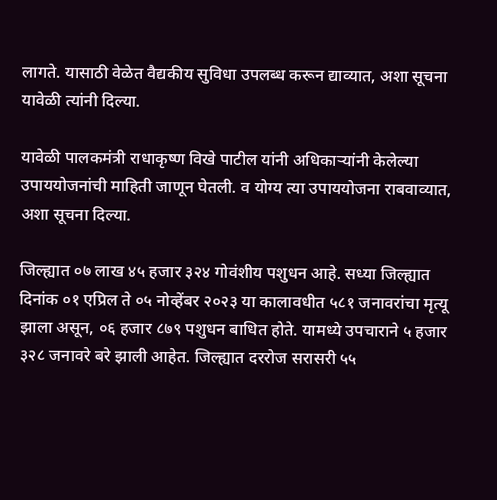लागते. यासाठी वेळेत वैद्यकीय सुविधा उपलब्ध करून द्याव्यात, अशा सूचना यावेळी त्यांनी दिल्या.

यावेळी पालकमंत्री राधाकृष्ण विखे पाटील यांनी अधिकाऱ्यांनी केलेल्या उपाययोजनांची माहिती जाणून घेतली. व योग्य त्या उपाययोजना राबवाव्यात, अशा सूचना दिल्या.

जिल्ह्यात ०७ लाख ४५ हजार ३२४ गोवंशीय पशुधन आहे. सध्या जिल्ह्यात दिनांक ०१ एप्रिल ते ०५ नोव्हेंबर २०२३ या कालावधीत ५८१ जनावरांचा मृत्यू झाला असून, ०६ हजार ८७९ पशुधन बाधित होते. यामध्ये उपचाराने ५ हजार ३२८ जनावरे बरे झाली आहेत. जिल्ह्यात दररोज सरासरी ५५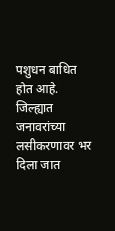पशुधन बाधित होत आहे. जिल्ह्यात जनावरांच्या लसीकरणावर भर दिला जात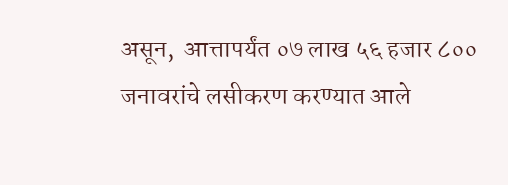असून,  आत्तापर्यंत ०७ लाख ५६ हजार ८०० जनावरांचे लसीकरण करण्यात आले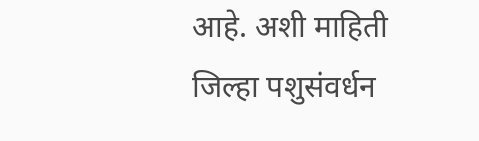आहे. अशी माहिती जिल्हा पशुसंवर्धन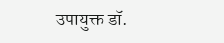उपायुक्त डॉ.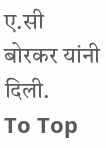ए.सी बोरकर यांनी दिली.
To Top